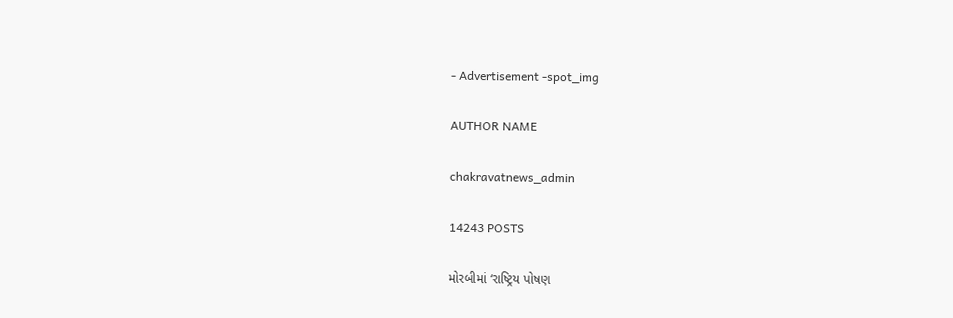- Advertisement -spot_img

AUTHOR NAME

chakravatnews_admin

14243 POSTS

મોરબીમાં ‘રાષ્ટ્રિય પોષણ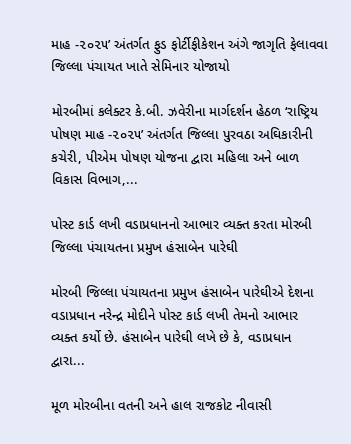માહ -૨૦૨૫’ અંતર્ગત ફુડ ફોર્ટીફીકેશન અંગે જાગૃતિ ફેલાવવા જિલ્લા પંચાયત ખાતે સેમિનાર યોજાયો

મોરબીમાં કલેક્ટર કે.બી. ઝવેરીના માર્ગદર્શન હેઠળ ‘રાષ્ટ્રિય પોષણ માહ -૨૦૨૫’ અંતર્ગત જિલ્લા પુરવઠા અઘિકારીની કચેરી, પીએમ પોષણ યોજના દ્વારા મહિલા અને બાળ વિકાસ વિભાગ,...

પોસ્ટ કાર્ડ લખી વડાપ્રધાનનો આભાર વ્યક્ત કરતા મોરબી જિલ્લા પંચાયતના પ્રમુખ હંસાબેન પારેઘી

મોરબી જિલ્લા પંચાયતના પ્રમુખ હંસાબેન પારેઘીએ દેશના વડાપ્રધાન નરેન્દ્ર મોદીને પોસ્ટ કાર્ડ લખી તેમનો આભાર વ્યક્ત કર્યો છે. હંસાબેન પારેઘી લખે છે કે, વડાપ્રધાન દ્વારા...

મૂળ મોરબીના વતની અને હાલ રાજકોટ નીવાસી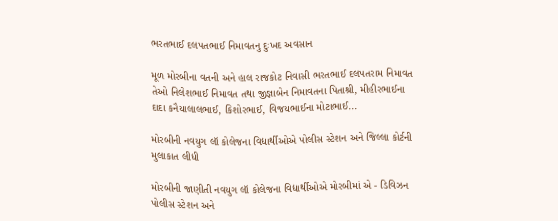ભરતભાઈ દલપતભાઈ નિમાવતનુ દુઃખદ અવસાન

મૂળ મોરબીના વતની અને હાલ રાજકોટ નિવાસી ભરતભાઈ દલપતરામ નિમાવત તેઓ નિલેશભાઈ નિમાવત તથા જીજ્ઞાબેન નિમાવતના પિતાશ્રી, મીહીરભાઈના દાદા કનૈયાલાલભાઈ, કિશોરભાઈ, વિજયભાઈના મોટાભાઈ...

મોરબીની નવયુગ લૉ કોલેજના વિદ્યાર્થીઓએ પોલીસ સ્ટેશન અને જિલ્લા કોર્ટની મુલાકાત લીધી

મોરબીની જાણીતી નવયુગ લૉ કોલેજના વિદ્યાર્થીઓએ મોરબીમાં એ - ડિવિઝન પોલીસ સ્ટેશન અને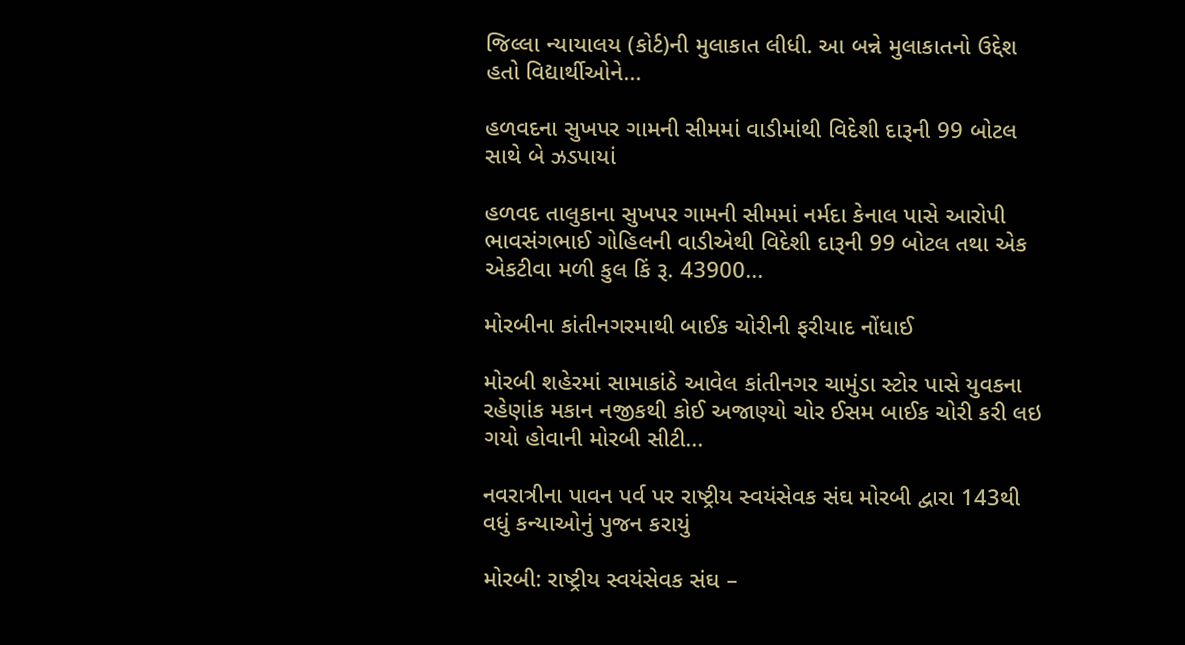જિલ્લા ન્યાયાલય (કોર્ટ)ની મુલાકાત લીધી. આ બન્ને મુલાકાતનો ઉદ્દેશ હતો વિદ્યાર્થીઓને...

હળવદના સુખપર ગામની સીમમાં વાડીમાંથી વિદેશી દારૂની 99 બોટલ સાથે બે ઝડપાયાં

હળવદ તાલુકાના સુખપર ગામની સીમમાં નર્મદા કેનાલ પાસે આરોપી ભાવસંગભાઈ ગોહિલની વાડીએથી વિદેશી દારૂની 99 બોટલ તથા એક એકટીવા મળી કુલ કિં રૂ. 43900...

મોરબીના કાંતીનગરમાથી બાઈક ચોરીની ફરીયાદ નોંધાઈ

મોરબી શહેરમાં સામાકાંઠે આવેલ કાંતીનગર ચામુંડા સ્ટોર પાસે યુવકના રહેણાંક મકાન નજીકથી કોઈ અજાણ્યો ચોર ઈસમ બાઈક ચોરી કરી લઇ ગયો હોવાની મોરબી સીટી...

નવરાત્રીના પાવન પર્વ પર રાષ્ટ્રીય સ્વયંસેવક સંઘ મોરબી દ્વારા 143થી વધું કન્યાઓનું પુજન કરાયું

મોરબી: રાષ્ટ્રીય સ્વયંસેવક સંઘ –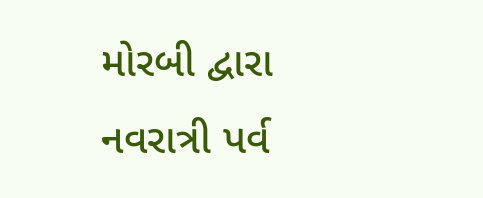મોરબી દ્વારા નવરાત્રી પર્વ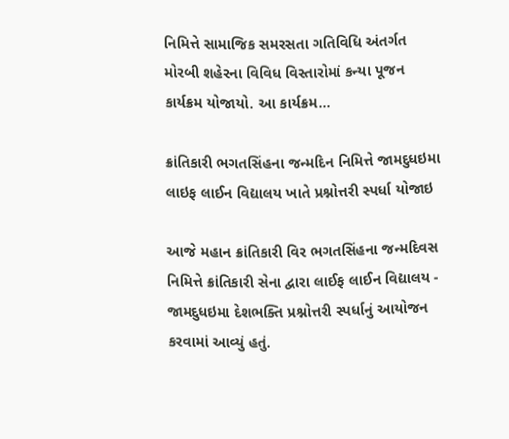નિમિત્તે સામાજિક સમરસતા ગતિવિધિ અંતર્ગત મોરબી શહેરના વિવિધ વિસ્તારોમાં કન્યા પૂજન કાર્યક્રમ યોજાયો. આ કાર્યક્રમ...

ક્રાંતિકારી ભગતસિંહના જન્મદિન નિમિત્તે જામદુધઇમા લાઇફ લાઈન વિદ્યાલય ખાતે પ્રશ્નોત્તરી સ્પર્ધા યોજાઇ

આજે મહાન ક્રાંતિકારી વિર ભગતસિંહના જન્મદિવસ નિમિત્તે ક્રાંતિકારી સેના દ્વારા લાઈફ લાઈન વિદ્યાલય - જામદુધઇમા દેશભક્તિ પ્રશ્નોત્તરી સ્પર્ધાનું આયોજન કરવામાં આવ્યું હતું.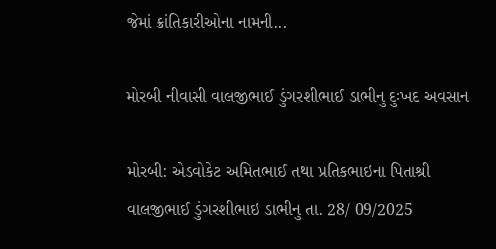જેમાં ક્રાંતિકારીઓના નામની...

મોરબી નીવાસી વાલજીભાઈ ડુંગરશીભાઈ ડાભીનુ દુઃખદ અવસાન

મોરબી: એડવોકેટ અમિતભાઈ તથા પ્રતિકભાઇના પિતાશ્રી વાલજીભાઈ ડુંગરશીભાઇ ડાભીનુ તા. 28/ 09/2025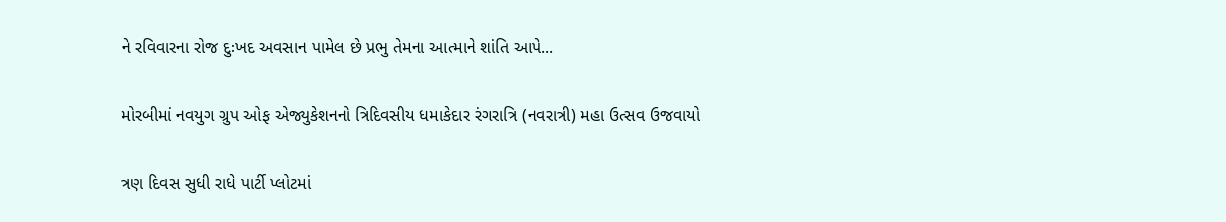ને રવિવારના રોજ દુઃખદ અવસાન પામેલ છે પ્રભુ તેમના આત્માને શાંતિ આપે...

મોરબીમાં નવયુગ ગ્રુપ ઓફ એજ્યુકેશનનો ત્રિદિવસીય ધમાકેદાર રંગરાત્રિ (નવરાત્રી) મહા ઉત્સવ ઉજવાયો

ત્રણ દિવસ સુધી રાધે પાર્ટી પ્લોટમાં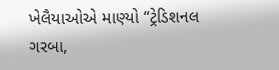ખેલૈયાઓએ માણ્યો “ટ્રેડિશનલ ગરબા,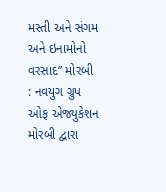મસ્તી અને સંગમ અને ઇનામોનો વરસાદ” મોરબી : નવયુગ ગ્રુપ ઓફ એજ્યુકેશન મોરબી દ્વારા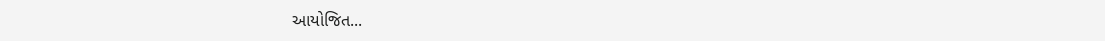આયોજિત...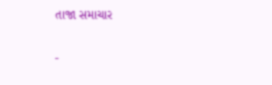તાજા સમાચાર

-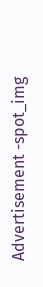Advertisement -spot_img